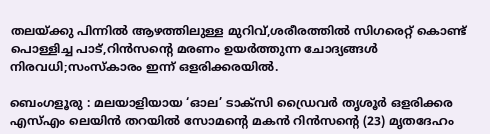തലയ്ക്കു പിന്നില്‍ ആഴത്തിലുള്ള മുറിവ്,ശരീരത്തില്‍ സിഗരെറ്റ്‌ കൊണ്ട് പൊള്ളിച്ച പാട്,റിൻസന്റെ മരണം ഉയര്‍ത്തുന്ന ചോദ്യങ്ങള്‍ നിരവധി;സംസ്കാരം ഇന്ന് ഒളരിക്കരയില്‍.

ബെംഗളൂരു : മലയാളിയായ ‘ഓല’ ടാക്സി ഡ്രൈവർ തൃശൂർ ഒളരിക്കര എസ്എം ലെയിൻ തറയിൽ സോമന്റെ മകൻ റിൻസന്റെ (23) മൃതദേഹം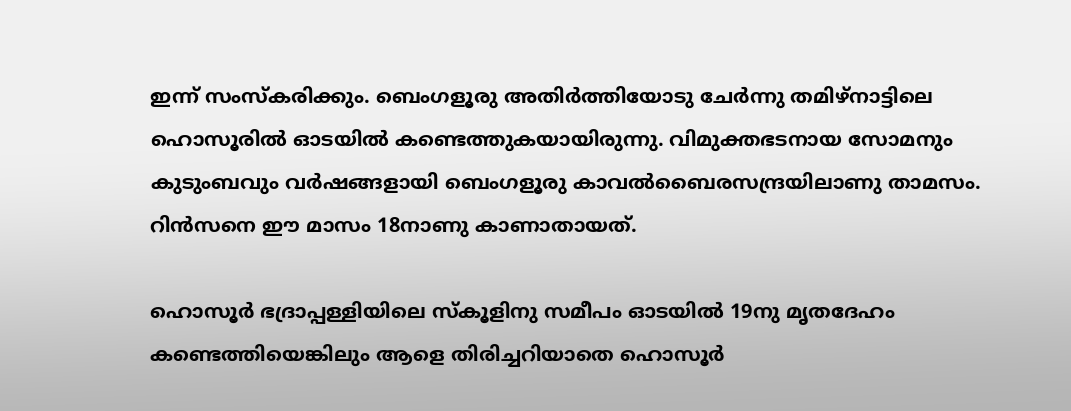ഇന്ന് സംസ്കരിക്കും. ബെംഗളൂരു അതിർത്തിയോടു ചേർന്നു തമിഴ്നാട്ടിലെ ഹൊസൂരിൽ ഓടയിൽ കണ്ടെത്തുകയായിരുന്നു. വിമുക്തഭടനായ സോമനും കുടുംബവും വർഷങ്ങളായി ബെംഗളൂരു കാവൽബൈരസന്ദ്രയിലാണു താമസം. റിൻസനെ ഈ മാസം 18നാണു കാണാതായത്.

ഹൊസൂർ ഭദ്രാപ്പള്ളിയിലെ സ്കൂളിനു സമീപം ഓടയിൽ 19നു മൃതദേഹം കണ്ടെത്തിയെങ്കിലും ആളെ തിരിച്ചറിയാതെ ഹൊസൂർ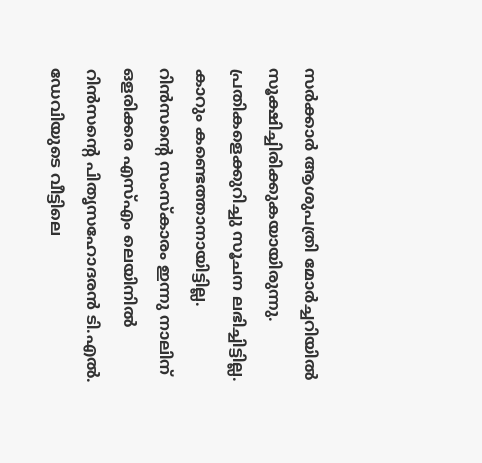സർക്കാർ ആശുപത്രി മോർച്ചറിയിൽ സൂക്ഷിച്ചിരിക്കുകയായിരുന്നു. പ്രതികളെക്കുറിച്ചു സൂചന ലഭിച്ചിട്ടില്ല. കാറും കണ്ടെത്താനായിട്ടില്ല. റിൻസന്റെ സംസ്കാരം ഇന്നു നാലിന് ഒളരിക്കര എസ്എം ലെയിനിൽ റിൻസന്റെ പിതൃസഹോദരൻ ടി.എൽ. ഡേവിയുടെ വീട്ടിലെ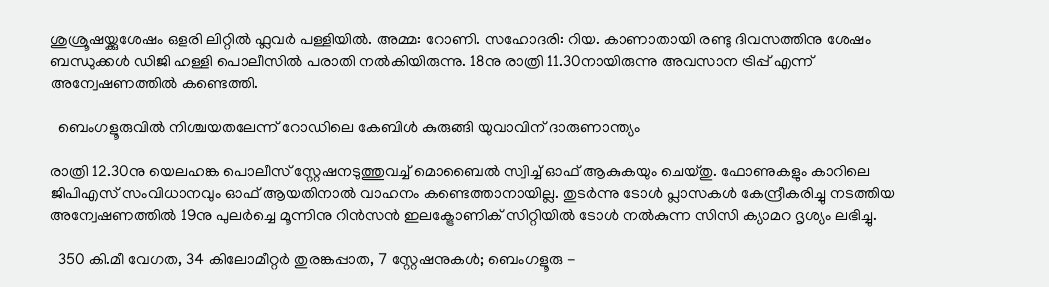ശുശ്രൂഷയ്ക്കുശേഷം ഒളരി ലിറ്റിൽ ഫ്ലവർ പള്ളിയിൽ. അമ്മ: റോണി. സഹോദരി: റിയ. കാണാതായി രണ്ടു ദിവസത്തിനു ശേഷം ബന്ധുക്കൾ ഡിജി ഹള്ളി പൊലീസിൽ പരാതി നൽകിയിരുന്നു. 18നു രാത്രി 11.30നായിരുന്നു അവസാന ട്രിപ്പ് എന്ന് അന്വേഷണത്തിൽ കണ്ടെത്തി.

  ബെംഗളൂരുവിൽ നിശ്ചയതലേന്ന് റോഡിലെ കേബിൾ കുരുങ്ങി യുവാവിന് ദാരുണാന്ത്യം

രാത്രി 12.30നു യെലഹങ്ക പൊലീസ് സ്റ്റേഷനടുത്തുവച്ച് മൊബൈൽ സ്വിച്ച് ഓഫ് ആകുകയും ചെയ്തു. ഫോണുകളും കാറിലെ ജിപിഎസ് സംവിധാനവും ഓഫ് ആയതിനാൽ വാഹനം കണ്ടെത്താനായില്ല. തുടർന്നു ടോൾ പ്ലാസകൾ കേന്ദ്രീകരിച്ചു നടത്തിയ അന്വേഷണത്തിൽ 19നു പുലർ‌ച്ചെ മൂന്നിനു റിൻസൻ ഇലക്ട്രോണിക് സിറ്റിയിൽ ടോൾ നൽകുന്ന സിസി ക്യാമറ ദൃശ്യം ലഭിച്ചു.

  350 കി.മീ വേഗത, 34 കിലോമീറ്റർ തുരങ്കപ്പാത, 7 സ്റ്റേഷനുകള്‍; ബെംഗളൂരു -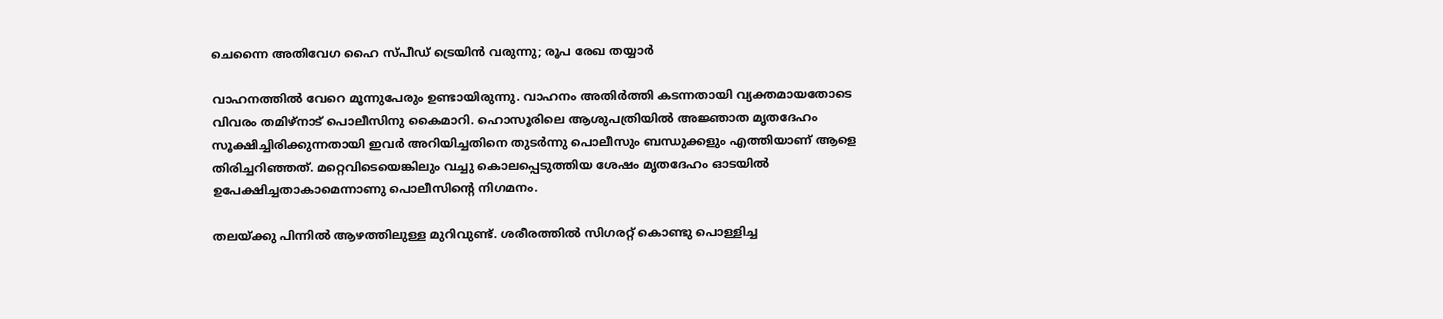ചെന്നൈ അതിവേഗ ഹൈ സ്പീഡ് ട്രെയിൻ വരുന്നു; രൂപ രേഖ തയ്യാർ

വാഹനത്തിൽ വേറെ മൂന്നുപേരും ഉണ്ടായിരുന്നു. വാഹനം അതിർത്തി കടന്നതായി വ്യക്തമായതോടെ വിവരം തമിഴ്നാട് പൊലീസിനു കൈമാറി. ഹൊസൂരിലെ ആശുപത്രിയിൽ അജ്ഞാത മൃതദേഹം സൂക്ഷിച്ചിരിക്കുന്നതായി ഇവർ അറിയിച്ചതിനെ തുടർന്നു പൊലീസും ബന്ധുക്കളും എത്തിയാണ് ആളെ തിരി‍ച്ചറിഞ്ഞത്. മറ്റെവിടെയെങ്കിലും വച്ചു കൊലപ്പെടുത്തിയ ശേഷം മൃതദേഹം ഓടയിൽ ഉപേക്ഷിച്ചതാകാമെന്നാണു പൊലീസിന്റെ നിഗമനം.

തലയ്ക്കു പിന്നിൽ ആഴത്തിലുള്ള മുറിവുണ്ട്. ശരീരത്തിൽ സിഗരറ്റ് കൊണ്ടു പൊള്ളിച്ച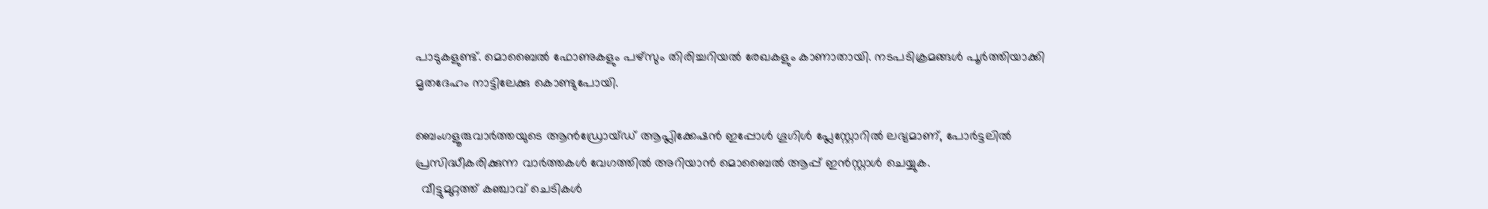പാടുകളുണ്ട്. മൊബൈൽ ഫോണുകളും പഴ്സും തിരിച്ചറിയൽ രേഖകളും കാണാതായി. നടപടിക്രമങ്ങൾ പൂർത്തിയാക്കി മൃതദേഹം നാട്ടിലേക്കു കൊണ്ടുപോയി.

ബെംഗളൂരുവാർത്തയുടെ ആൻഡ്രോയ്ഡ് ആപ്ലിക്കേഷൻ ഇപ്പോൾ ഗൂഗിൾ പ്ലേസ്റ്റോറിൽ ലഭ്യമാണ്, പോർട്ടലിൽ പ്രസിദ്ധീകരിക്കുന്ന വാർത്തകൾ വേഗത്തിൽ അറിയാൻ മൊബൈൽ ആപ്പ് ഇൻസ്റ്റാൾ ചെയ്യുക.
  വീട്ടുമുറ്റത്ത് കഞ്ചാവ് ചെടികൾ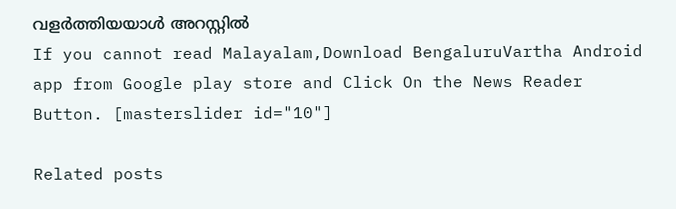വളർത്തിയയാൾ അറസ്റ്റിൽ
If you cannot read Malayalam,Download BengaluruVartha Android app from Google play store and Click On the News Reader Button. [masterslider id="10"]

Related posts